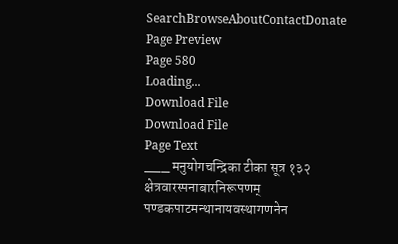SearchBrowseAboutContactDonate
Page Preview
Page 580
Loading...
Download File
Download File
Page Text
___ मनुयोगचन्द्रिका टीका सूत्र १३२ क्षेत्रवारस्पनाबारनिरूपणम् पण्डकपाटमन्थानायवस्थागणनेन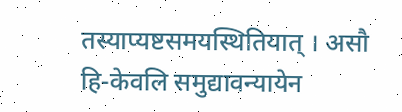तस्याप्यष्टसमयस्थितियात् । असौ हि-केवलि समुद्यावन्यायेन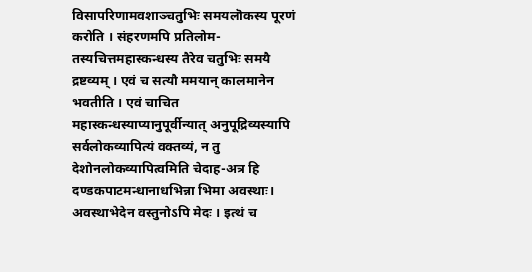विसापरिणामवशाञ्चतुभिः समयलॊकस्य पूरणं करोति । संहरणमपि प्रतिलोम-तस्यचित्तमहास्कन्धस्य तैरेव चतुभिः समयै द्रष्टव्यम् । एवं च सत्यौ ममयान् कालमानेन भवतीति । एवं चाचित महास्कन्धस्याप्यानुपूर्वीन्यात् अनुपूद्रिव्यस्यापि सर्वलोकव्यापित्यं वक्तव्यं, न तु देशोनलोकव्यापित्वमिति चेदाह-अत्र हि दण्डकपाटमन्धानाधभिन्ना भिमा अवस्थाः। अवस्थाभेदेन वस्तुनोऽपि मेदः । इत्थं च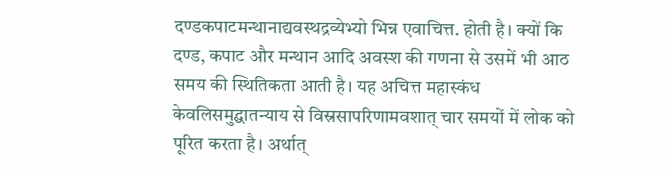दण्डकपाटमन्थानाद्यवस्थद्रव्येभ्यो भिन्न एवाचित्त. होती है। क्यों कि दण्ड, कपाट और मन्थान आदि अवस्श की गणना से उसमें भी आठ समय की स्थितिकता आती है। यह अचित्त महास्कंध केवलिसमुद्घातन्याय से विस्रसापरिणामवशात् चार समयों में लोक को पूरित करता है। अर्थात्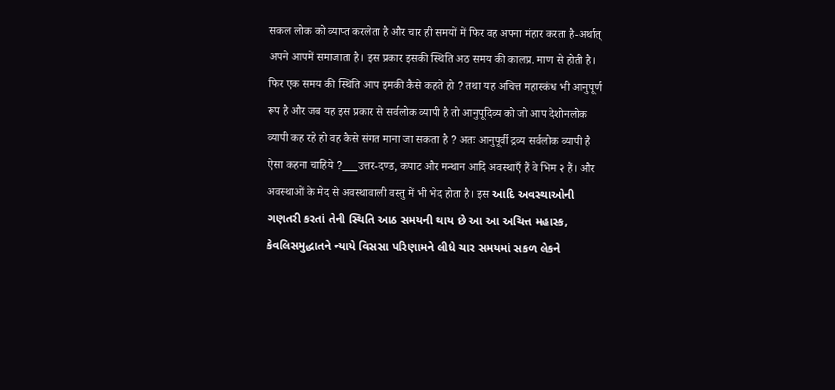सकल लोक को व्याप्त करलेता है और चार ही समयों में फिर वह अपना मंहार करता है-अर्थात् अपने आपमें समाजाता है। इस प्रकार इसकी स्थिति अठ समय की कालप्र. माण से होती है। फिर एक समय की स्थिति आप इमकी कैसे कहते हो ? तथा यह अचित्त महास्कंध भी आनुपूर्ण रूप है और जब यह इस प्रकार से सर्वलोक व्यापी है तो आनुपूदिव्य को जो आप देशोनलोक व्यापी कह रहे हो वह कैसे संगत माना जा सकता है ? अतः आनुपूर्वी द्रव्य सर्वलोक व्यापी है ऐसा कहना चाहिये ?___उत्तर-दण्ड, कपाट और मन्थान आदि अवस्थाएँ हैं वे भिम २ हैं। और अवस्थाओं के मेद से अवस्थावाली वस्तु में भी भेद होता है। इस આદિ અવસ્થાઓની ગણતરી કરતાં તેની સ્થિતિ આઠ સમયની થાય છે આ આ અચિત્ત મહાસ્ક, કેવલિસમુદ્ધાતને ન્યાયે વિસસા પરિણામને લીધે ચાર સમયમાં સકળ લેકને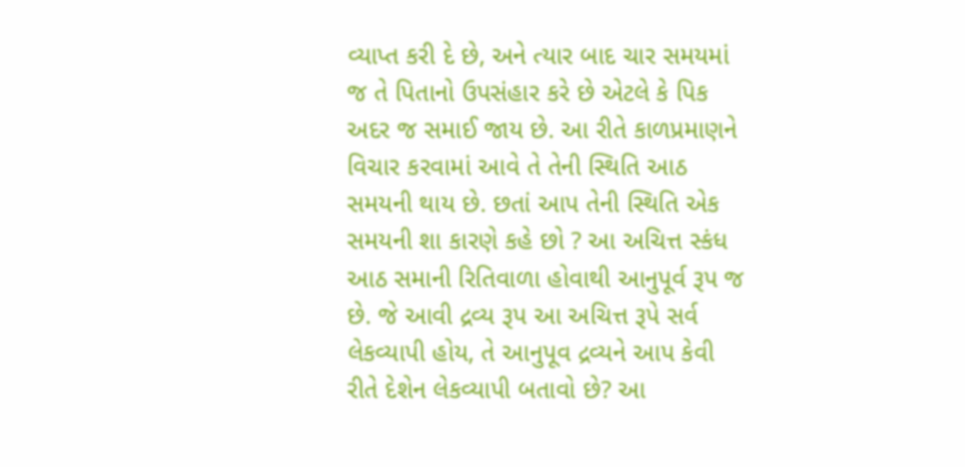વ્યાપ્ત કરી દે છે, અને ત્યાર બાદ ચાર સમયમાં જ તે પિતાનો ઉપસંહાર કરે છે એટલે કે પિક અદર જ સમાઈ જાય છે. આ રીતે કાળપ્રમાણને વિચાર કરવામાં આવે તે તેની સ્થિતિ આઠ સમયની થાય છે. છતાં આપ તેની સ્થિતિ એક સમયની શા કારણે કહે છો ? આ અચિત્ત સ્કંધ આઠ સમાની રિતિવાળા હોવાથી આનુપૂર્વ રૂપ જ છે. જે આવી દ્રવ્ય રૂપ આ અચિત્ત રૂપે સર્વ લેકવ્યાપી હોય, તે આનુપૂવ દ્રવ્યને આપ કેવી રીતે દેશેન લેકવ્યાપી બતાવો છે? આ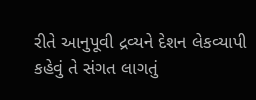રીતે આનુપૂવી દ્રવ્યને દેશન લેકવ્યાપી કહેવું તે સંગત લાગતું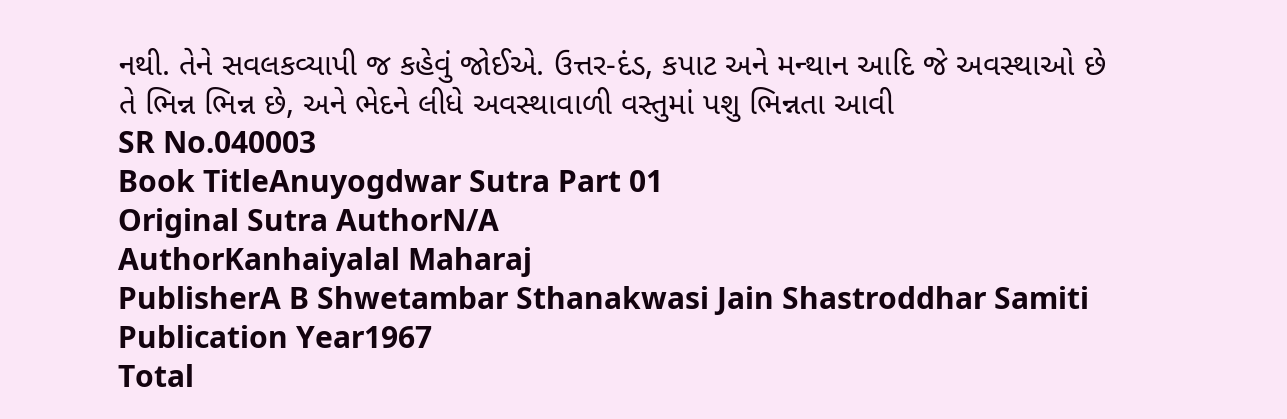નથી. તેને સવલકવ્યાપી જ કહેવું જોઈએ. ઉત્તર-દંડ, કપાટ અને મન્થાન આદિ જે અવસ્થાઓ છે તે ભિન્ન ભિન્ન છે, અને ભેદને લીધે અવસ્થાવાળી વસ્તુમાં પશુ ભિન્નતા આવી
SR No.040003
Book TitleAnuyogdwar Sutra Part 01
Original Sutra AuthorN/A
AuthorKanhaiyalal Maharaj
PublisherA B Shwetambar Sthanakwasi Jain Shastroddhar Samiti
Publication Year1967
Total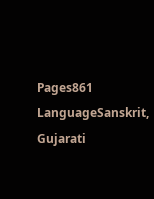Pages861
LanguageSanskrit, Gujarati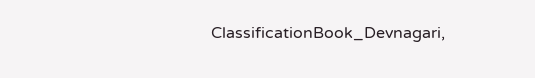ClassificationBook_Devnagari,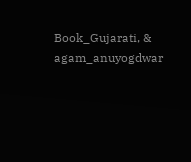Book_Gujarati, & agam_anuyogdwar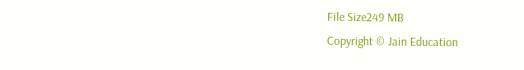File Size249 MB
Copyright © Jain Education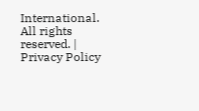International. All rights reserved. | Privacy Policy